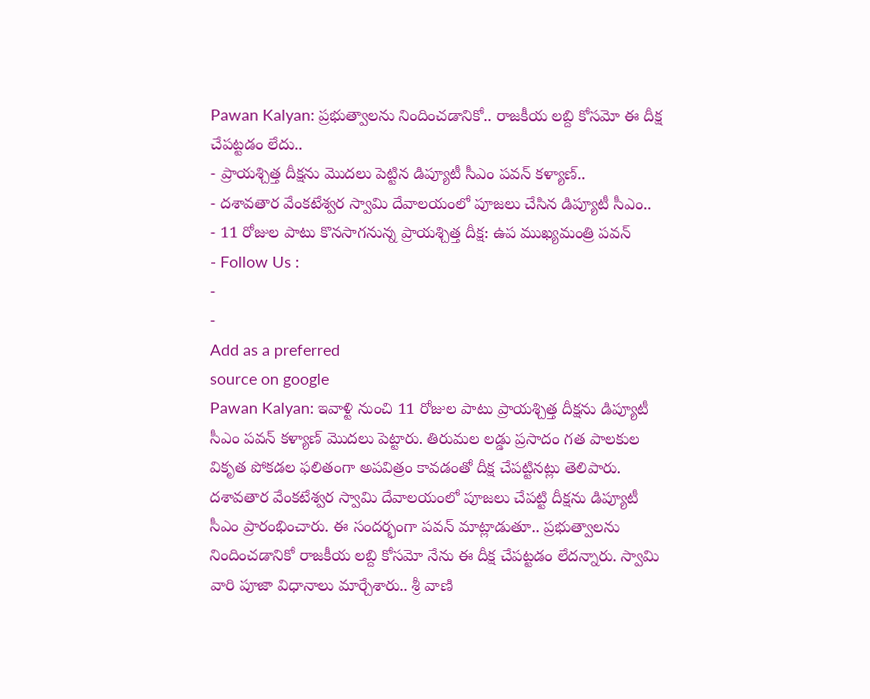Pawan Kalyan: ప్రభుత్వాలను నిందించడానికో.. రాజకీయ లబ్ది కోసమో ఈ దీక్ష చేపట్టడం లేదు..
- ప్రాయశ్చిత్త దీక్షను మొదలు పెట్టిన డిప్యూటీ సీఎం పవన్ కళ్యాణ్..
- దశావతార వేంకటేశ్వర స్వామి దేవాలయంలో పూజలు చేసిన డిప్యూటీ సీఎం..
- 11 రోజుల పాటు కొనసాగనున్న ప్రాయశ్చిత్త దీక్ష: ఉప ముఖ్యమంత్రి పవన్
- Follow Us :
-
-
Add as a preferred
source on google
Pawan Kalyan: ఇవాళ్టి నుంచి 11 రోజుల పాటు ప్రాయశ్చిత్త దీక్షను డిప్యూటీ సీఎం పవన్ కళ్యాణ్ మొదలు పెట్టారు. తిరుమల లడ్డు ప్రసాదం గత పాలకుల వికృత పోకడల ఫలితంగా అపవిత్రం కావడంతో దీక్ష చేపట్టినట్లు తెలిపారు. దశావతార వేంకటేశ్వర స్వామి దేవాలయంలో పూజలు చేపట్టి దీక్షను డిప్యూటీ సీఎం ప్రారంభించారు. ఈ సందర్భంగా పవన్ మాట్లాడుతూ.. ప్రభుత్వాలను నిందించడానికో రాజకీయ లబ్ది కోసమో నేను ఈ దీక్ష చేపట్టడం లేదన్నారు. స్వామి వారి పూజా విధానాలు మార్చేశారు.. శ్రీ వాణి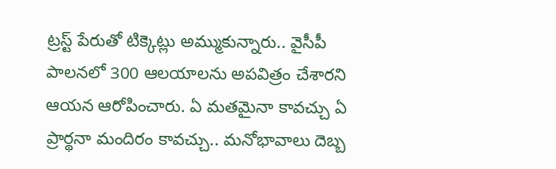ట్రస్ట్ పేరుతో టిక్కెట్లు అమ్ముకున్నారు.. వైసీపీ పాలనలో 300 ఆలయాలను అపవిత్రం చేశారని ఆయన ఆరోపించారు. ఏ మతమైనా కావచ్చు ఏ ప్రార్థనా మందిరం కావచ్చు.. మనోభావాలు దెబ్బ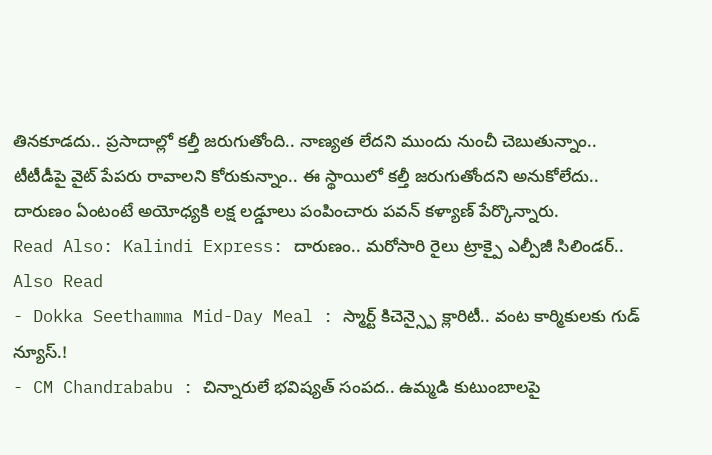తినకూడదు.. ప్రసాదాల్లో కల్తీ జరుగుతోంది.. నాణ్యత లేదని ముందు నుంచీ చెబుతున్నాం.. టీటీడీపై వైట్ పేపరు రావాలని కోరుకున్నాం.. ఈ స్థాయిలో కల్తీ జరుగుతోందని అనుకోలేదు.. దారుణం ఏంటంటే అయోధ్యకి లక్ష లడ్డూలు పంపించారు పవన్ కళ్యాణ్ పేర్కొన్నారు.
Read Also: Kalindi Express: దారుణం.. మరోసారి రైలు ట్రాక్పై ఎల్పీజీ సిలిండర్..
Also Read
- Dokka Seethamma Mid-Day Meal : స్మార్ట్ కిచెన్స్పై క్లారిటీ.. వంట కార్మికులకు గుడ్ న్యూస్.!
- CM Chandrababu : చిన్నారులే భవిష్యత్ సంపద.. ఉమ్మడి కుటుంబాలపై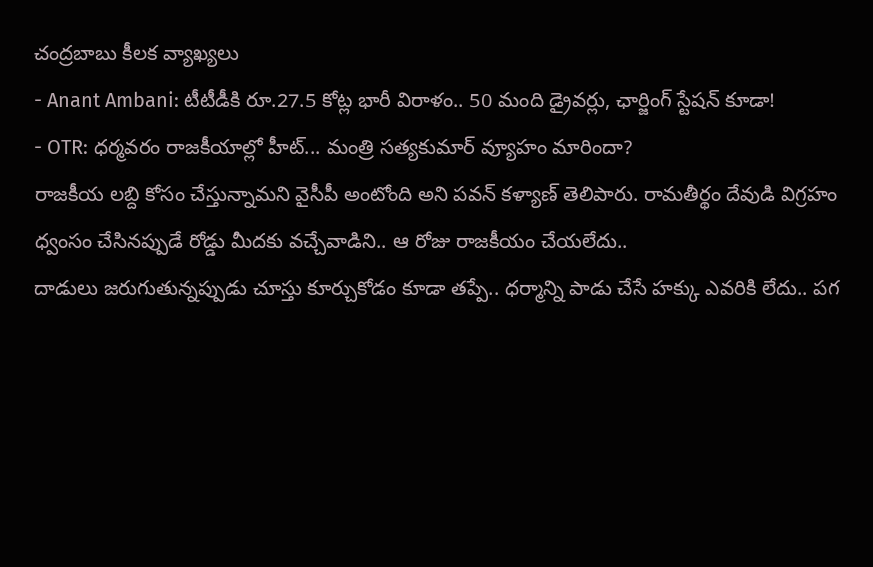చంద్రబాబు కీలక వ్యాఖ్యలు
- Anant Ambani: టీటీడీకి రూ.27.5 కోట్ల భారీ విరాళం.. 50 మంది డ్రైవర్లు, ఛార్జింగ్ స్టేషన్ కూడా!
- OTR: ధర్మవరం రాజకీయాల్లో హీట్... మంత్రి సత్యకుమార్ వ్యూహం మారిందా?
రాజకీయ లబ్ది కోసం చేస్తున్నామని వైసీపీ అంటోంది అని పవన్ కళ్యాణ్ తెలిపారు. రామతీర్థం దేవుడి విగ్రహం ధ్వంసం చేసినప్పుడే రోడ్డు మీదకు వచ్చేవాడిని.. ఆ రోజు రాజకీయం చేయలేదు..
దాడులు జరుగుతున్నప్పుడు చూస్తు కూర్చుకోడం కూడా తప్పే.. ధర్మాన్ని పాడు చేసే హక్కు ఎవరికి లేదు.. పగ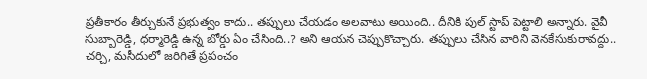ప్రతీకారం తీర్చుకునే ప్రభుత్వం కాదు.. తప్పులు చేయడం అలవాటు అయింది.. దీనికి పుల్ స్టాప్ పెట్టాలి అన్నారు. వైవీ సుబ్బారెడ్డి, ధర్మారెడ్డి ఉన్న బోర్డు ఏం చేసింది..? అని ఆయన చెప్పుకొచ్చారు. తప్పులు చేసిన వారిని వెనకేసుకురావద్దు.. చర్చి, మసీదులో జరిగితే ప్రపంచం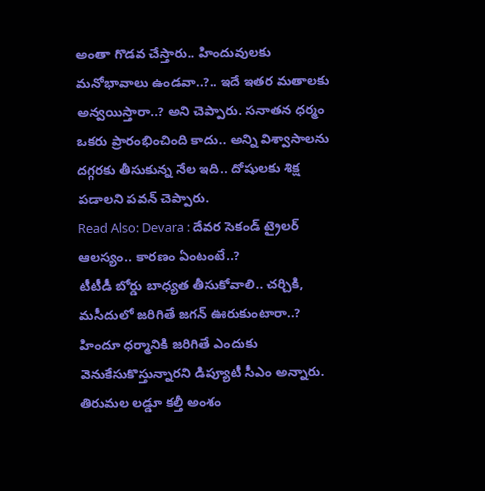అంతా గొడవ చేస్తారు.. హిందువులకు మనోభావాలు ఉండవా..?.. ఇదే ఇతర మతాలకు అన్వయిస్తారా..? అని చెప్పారు. సనాతన ధర్మం ఒకరు ప్రారంభించింది కాదు.. అన్ని విశ్వాసాలను దగ్గరకు తీసుకున్న నేల ఇది.. దోషులకు శిక్ష పడాలని పవన్ చెప్పారు.
Read Also: Devara : దేవర సెకండ్ ట్రైలర్ ఆలస్యం.. కారణం ఏంటంటే..?
టీటీడీ బోర్డు బాధ్యత తీసుకోవాలి.. చర్చికి, మసీదులో జరిగితే జగన్ ఊరుకుంటారా..? హిందూ ధర్మానికి జరిగితే ఎందుకు వెనుకేసుకొస్తున్నారని డిప్యూటీ సీఎం అన్నారు. తిరుమల లడ్డూ కల్తీ అంశం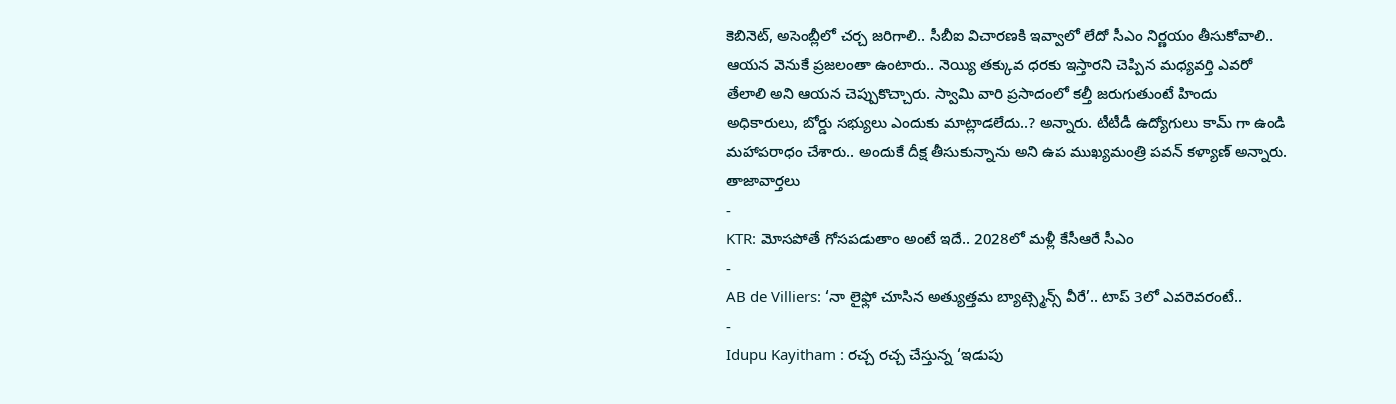కెబినెట్, అసెంబ్లీలో చర్చ జరిగాలి.. సీబీఐ విచారణకి ఇవ్వాలో లేదో సీఎం నిర్ణయం తీసుకోవాలి.. ఆయన వెనుకే ప్రజలంతా ఉంటారు.. నెయ్యి తక్కువ ధరకు ఇస్తారని చెప్పిన మధ్యవర్తి ఎవరో తేలాలి అని ఆయన చెప్పుకొచ్చారు. స్వామి వారి ప్రసాదంలో కల్తీ జరుగుతుంటే హిందు అధికారులు, బోర్డు సభ్యులు ఎందుకు మాట్లాడలేదు..? అన్నారు. టీటీడీ ఉద్యోగులు కామ్ గా ఉండి మహాపరాధం చేశారు.. అందుకే దీక్ష తీసుకున్నాను అని ఉప ముఖ్యమంత్రి పవన్ కళ్యాణ్ అన్నారు.
తాజావార్తలు
-
KTR: మోసపోతే గోసపడుతాం అంటే ఇదే.. 2028లో మళ్లీ కేసీఆరే సీఎం
-
AB de Villiers: ‘నా లైఫ్లో చూసిన అత్యుత్తమ బ్యాట్స్మెన్స్ వీరే’.. టాప్ 3లో ఎవరెవరంటే..
-
Idupu Kayitham : రచ్చ రచ్చ చేస్తున్న ‘ఇడుపు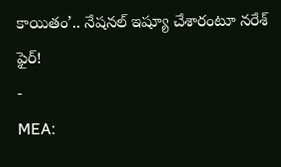కాయితం’.. నేషనల్ ఇష్యూ చేశారంటూ నరేశ్ ఫైర్!
-
MEA: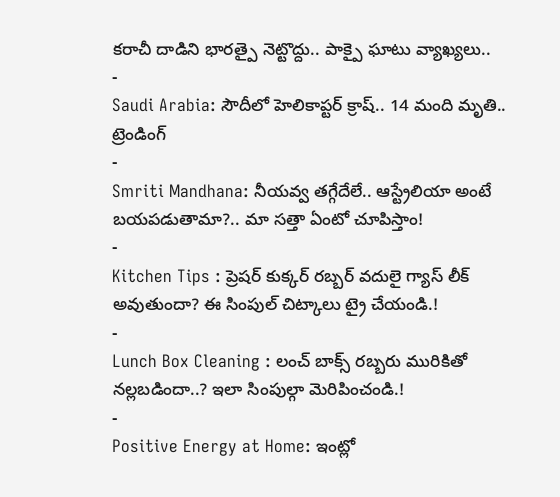కరాచీ దాడిని భారత్పై నెట్టొద్దు.. పాక్పై ఘాటు వ్యాఖ్యలు..
-
Saudi Arabia: సౌదీలో హెలికాప్టర్ క్రాష్.. 14 మంది మృతి..
ట్రెండింగ్
-
Smriti Mandhana: నీయవ్వ తగ్గేదేలే.. ఆస్ట్రేలియా అంటే బయపడుతామా?.. మా సత్తా ఏంటో చూపిస్తాం!
-
Kitchen Tips : ప్రెషర్ కుక్కర్ రబ్బర్ వదులై గ్యాస్ లీక్ అవుతుందా? ఈ సింపుల్ చిట్కాలు ట్రై చేయండి.!
-
Lunch Box Cleaning : లంచ్ బాక్స్ రబ్బరు మురికితో నల్లబడిందా..? ఇలా సింపుల్గా మెరిపించండి.!
-
Positive Energy at Home: ఇంట్లో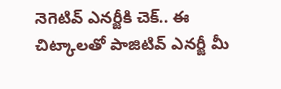నెగెటివ్ ఎనర్జీకి చెక్.. ఈ చిట్కాలతో పాజిటివ్ ఎనర్జీ మీ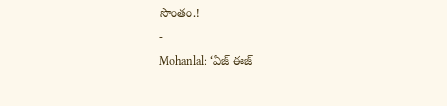సొంతం.!
-
Mohanlal: ‘ఏజ్ ఈజ్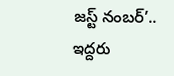జస్ట్ నంబర్’.. ఇద్దరు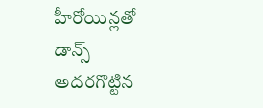హీరోయిన్లతో డాన్స్ అదరగొట్టిన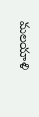మలయాళి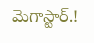మెగాస్టార్.!